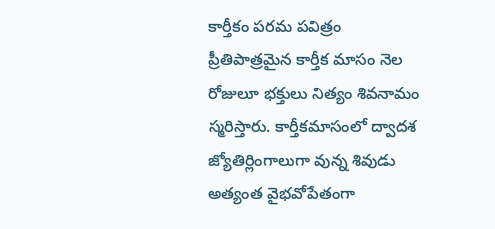కార్తీకం పరమ పవిత్రం
ప్రీతిపాత్రమైన కార్తీక మాసం నెల రోజులూ భక్తులు నిత్యం శివనామం స్మరిస్తారు. కార్తీకమాసంలో ద్వాదశ జ్యోతిర్లింగాలుగా వున్న శివుడు అత్యంత వైభవోపేతంగా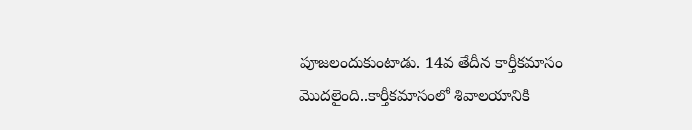పూజలందుకుంటాడు. 14వ తేదీన కార్తీకమాసం మొదలైంది..కార్తీకమాసంలో శివాలయానికి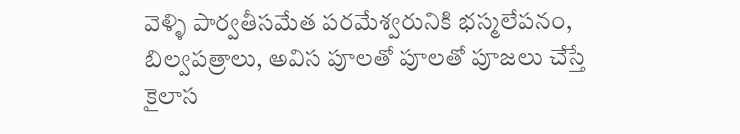వెళ్ళి పార్వతీసమేత పరమేశ్వరునికి భస్మలేపనం, బిల్వపత్రాలు, అవిస పూలతో పూలతో పూజలు చేస్తే కైలాస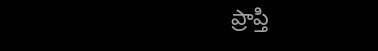ప్రాప్తి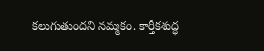కలుగుతుందని నమ్మకం. కార్తీకశుద్ధ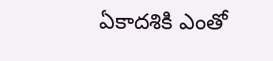ఏకాదశికి ఎంతో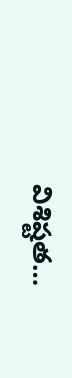విశిష్టత…